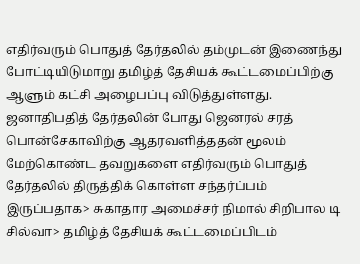எதிர்வரும் பொதுத் தேர்தலில் தம்முடன் இணைந்து போட்டியிடுமாறு தமிழ்த் தேசியக் கூட்டமைப்பிற்கு ஆளும் கட்சி அழைபப்பு விடுத்துள்ளது.
ஜனாதிபதித் தேர்தலின் போது ஜெனரல் சரத் பொன்சேகாவிற்கு ஆதரவளித்ததன் மூலம் மேற்கொண்ட தவறுகளை எதிர்வரும் பொதுத் தேர்தலில் திருத்திக் கொள்ள சந்தர்ப்பம் இருப்பதாக> சுகாதார அமைச்சர் நிமால் சிறிபால டி சில்வா> தமிழ்த் தேசியக் கூட்டமைப்பிடம்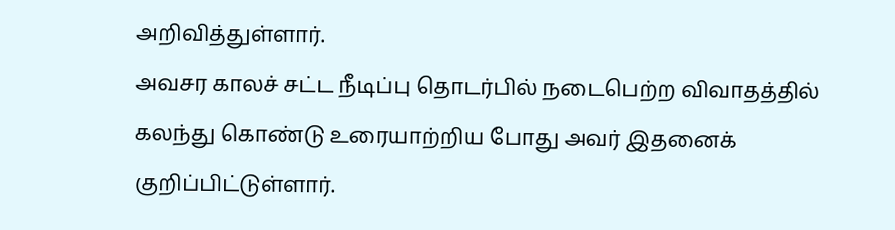அறிவித்துள்ளார்.
அவசர காலச் சட்ட நீடிப்பு தொடர்பில் நடைபெற்ற விவாதத்தில் கலந்து கொண்டு உரையாற்றிய போது அவர் இதனைக் குறிப்பிட்டுள்ளார்.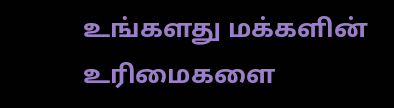உங்களது மக்களின் உரிமைகளை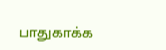பாதுகாக்க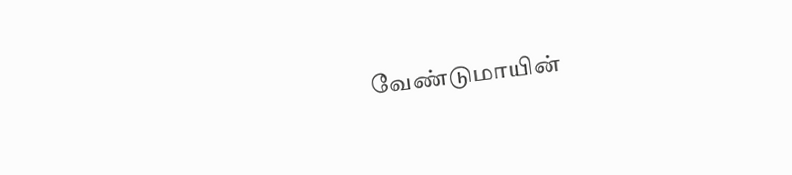வேண்டுமாயின்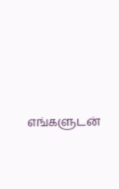எங்களுடன்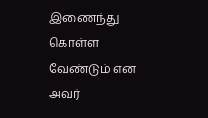இணைந்து கொள்ள வேண்டும் என அவர்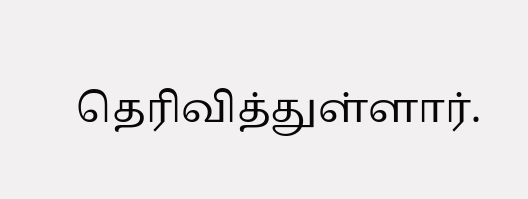தெரிவித்துள்ளார்.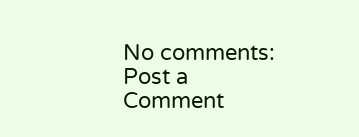No comments:
Post a Comment